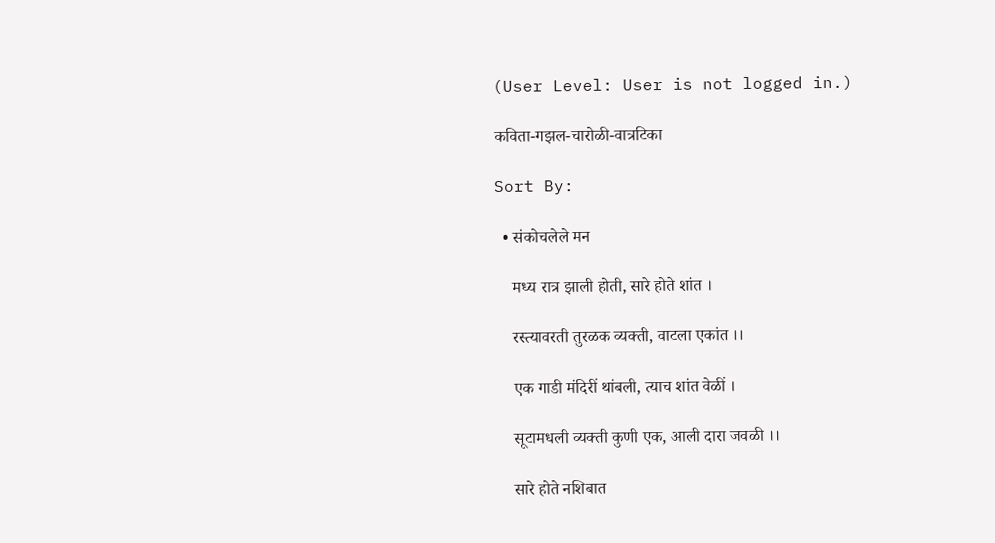(User Level: User is not logged in.)

कविता-गझल-चारोळी-वात्रटिका

Sort By:

  • संकोचलेले मन

    मध्य रात्र झाली होती, सारे होते शांत ।

    रस्त्यावरती तुरळक व्यक्ती, वाटला एकांत ।।

    एक गाडी मंदिरीं थांबली, त्याच शांत वेळीं ।

    सूटामधली व्यक्ती कुणी एक, आली दारा जवळी ।।

    सारे होते नशिबात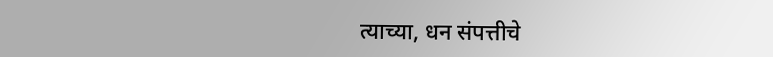त्याच्या, धन संपत्तीचे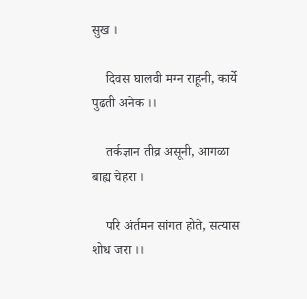सुख ।

    दिवस घालवी मग्न राहूनी, कार्ये पुढती अनेक ।।

    तर्कज्ञान तीव्र असूनी, आगळा बाह्य चेहरा ।

    परि अंर्तमन सांगत होते, सत्यास शोध जरा ।।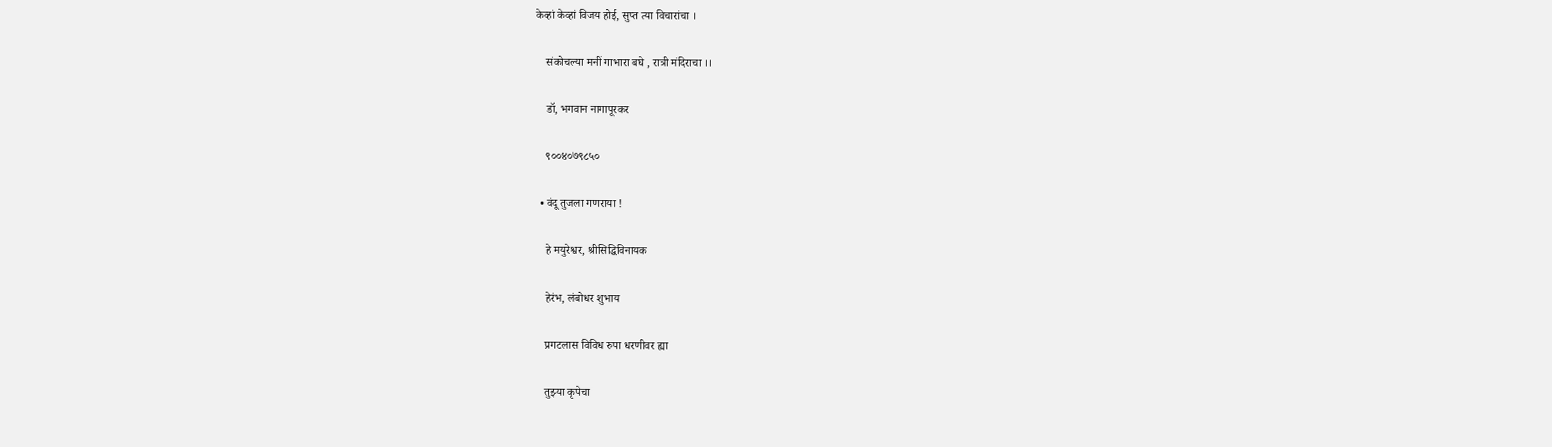केव्हां केव्हां विजय होई, सुप्त त्या विचारांचा ।

    संकोचल्या मनीं गाभारा बघे , रात्री मंदिराचा ।।

    डॉ, भगवान नागापूरकर

    ९००४०७९८५०

  • वंदू तुजला गणराया !

    हे मयुरेश्वर, श्रीसिद्धिविनायक

    हेरंभ, लंबोधर शुभाय

    प्रगटलास विविध रुपा धरणीवर ह्या

    तुझ्या कृपेचा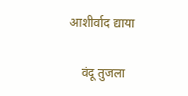आशीर्वाद द्याया

    वंदू तुजला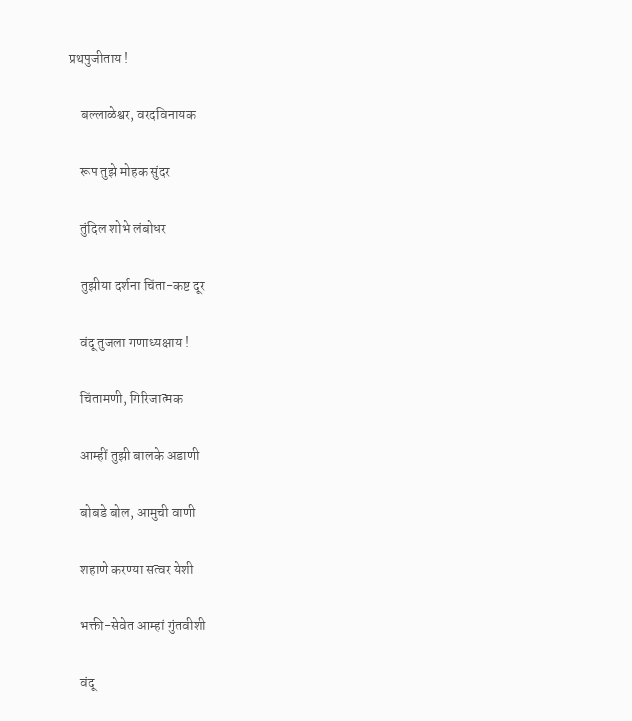प्रथपुजीताय !

    बल्लाळेश्वर, वरदविनायक

    रूप तुझे मोहक सुंदर

    तुंदिल शोभे लंबोधर

    तुझीया दर्शना चिंता-कष्ट दूर

    वंदू तुजला गणाध्यक्षाय !

    चिंतामणी, गिरिजात्मक

    आम्हीं तुझी बालके अडाणी

    बोबडे बोल, आमुची वाणी

    शहाणे करण्या सत्वर येशी

    भक्ती-सेवेत आम्हां गुंतवीशी

    वंदू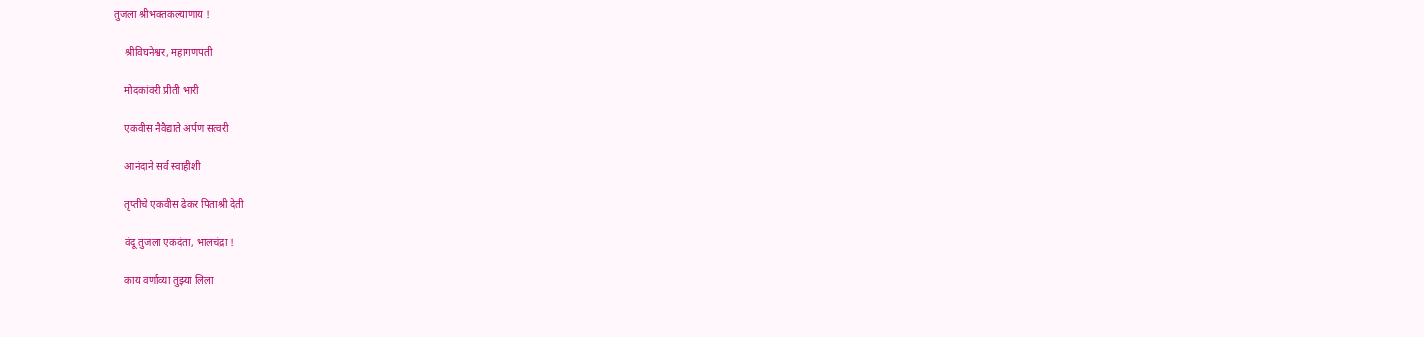तुजला श्रीभक्तकल्याणाय !

    श्रीविघनेश्वर, महागणपती

    मोदकांवरी प्रीती भारी

    एकवीस नैवैद्याते अर्पण सत्वरी

    आनंदाने सर्व स्वाहीशी

    तृप्तीचे एकवीस ढेकर पिताश्री देती

    वंदू तुजला एकदंता, भालचंद्रा !

    काय वर्णाव्या तुझ्या लिला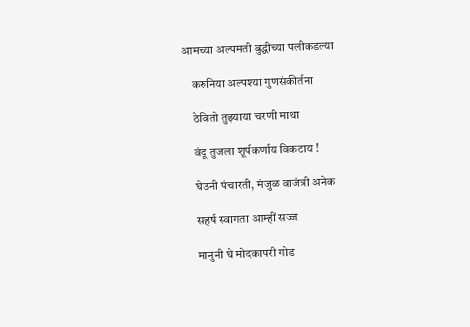आमच्या अल्पमती बुद्धीच्या पलीकडल्या

    करुनिया अल्पश्या गुणसंकीर्तना

    ठेवितो तुझ्याया चरणी माथा

    वंदू तुजला शूर्पकर्णाय विकटाय !

    घेउनी पंचारती, मंजुळ वाजंत्री अनेक

    सहर्ष स्वागता आम्हीं सज्ज

    मानुनी घे मोदकापरी गोड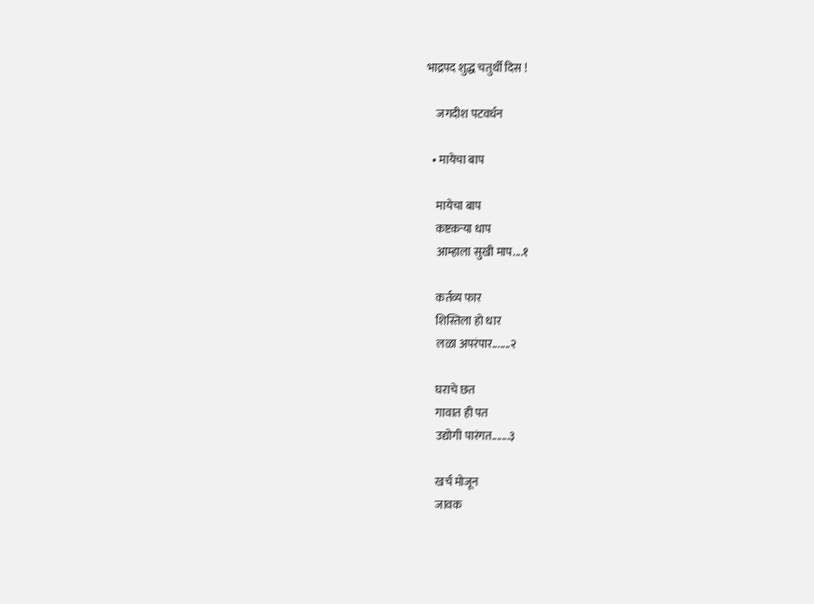भाद्रपद शुद्ध चतुर्थी दिस !

    जगदीश पटवर्धन

  • मायेचा बाप

    मायेचा बाप
    कष्टकऱ्या धाप
    आम्हाला सुखी माप....१

    कर्तव्य फार
    शिस्तिला हो धार
    लळा अपरंपार.......२

    घराचे छत
    गावात ही पत
    उद्योगी पारंगत.......३

    खर्च मोजून
    जावक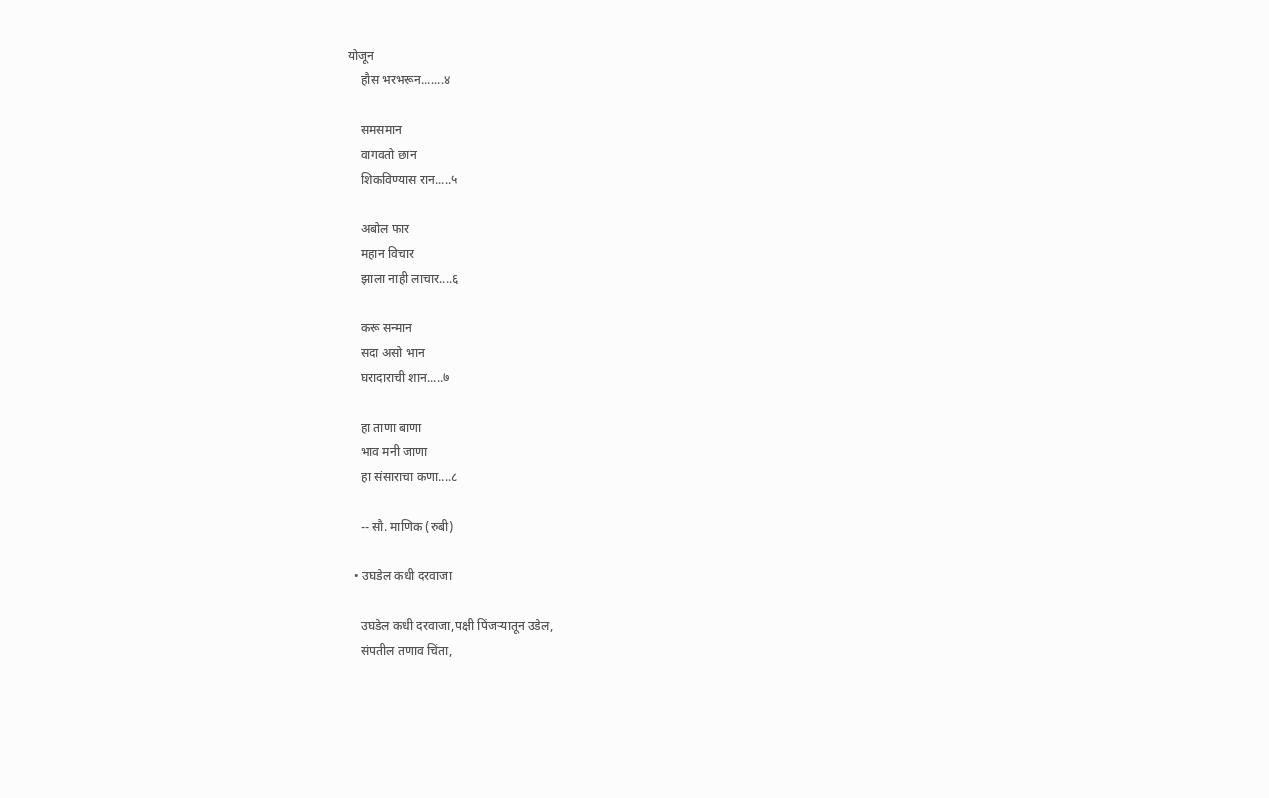योजून
    हौस भरभरून.......४

    समसमान
    वागवतो छान
    शिकविण्यास रान.....५

    अबोल फार
    महान विचार
    झाला नाही लाचार....६

    करू सन्मान
    सदा असो भान
    घरादाराची शान.....७

    हा ताणा बाणा
    भाव मनी जाणा
    हा संसाराचा कणा....८

    -- सौ. माणिक (रुबी)

  • उघडेल कधी दरवाजा

    उघडेल कधी दरवाजा,पक्षी पिंजऱ्यातून उडेल,
    संपतील तणाव चिंता,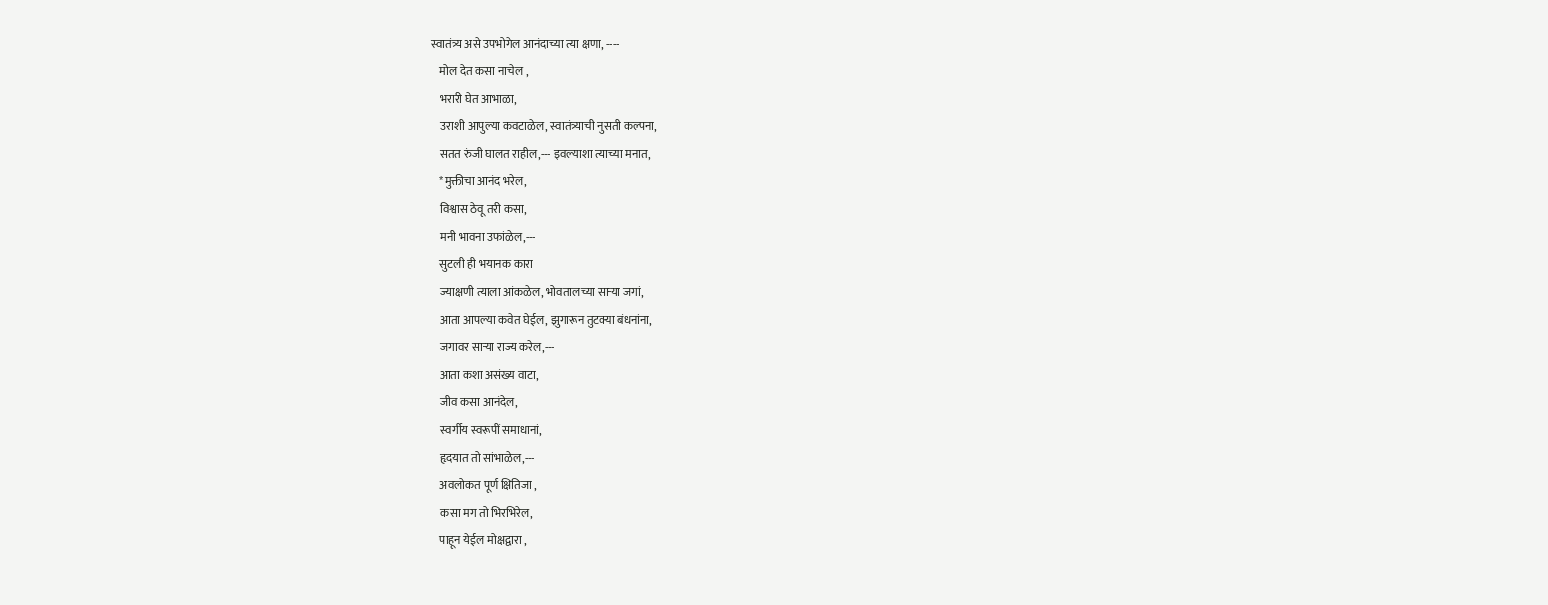स्वातंत्र्य असे उपभोगेल आनंदाच्या त्या क्षणा, ----
    मोल देत कसा नाचेल ,
    भरारी घेत आभाळा,
    उराशी आपुल्या कवटाळेल, स्वातंत्र्याची नुसती कल्पना,
    सतत रुंजी घालत राहील,--- इवल्याशा त्याच्या मनात,
    *मुक्तीचा आनंद भरेल,
    विश्वास ठेवू तरी कसा,
    मनी भावना उफांळेल,---
    सुटली ही भयानक कारा
    ज्याक्षणी त्याला आंकळेल, भोवतालच्या साऱ्या जगां,
    आता आपल्या कवेत घेईल, झुगारून तुटक्या बंधनांना,
    जगावर साऱ्या राज्य करेल,---
    आता कशा असंख्य वाटा,
    जीव कसा आनंदेल,
    स्वर्गीय स्वरूपीं समाधानां,
    हृदयात तो सांभाळेल,---
    अवलोकत पूर्ण क्षितिजा ,
    कसा‌ मग तो भिरभिरेल,
    पाहून येईल मोक्षद्वारा ,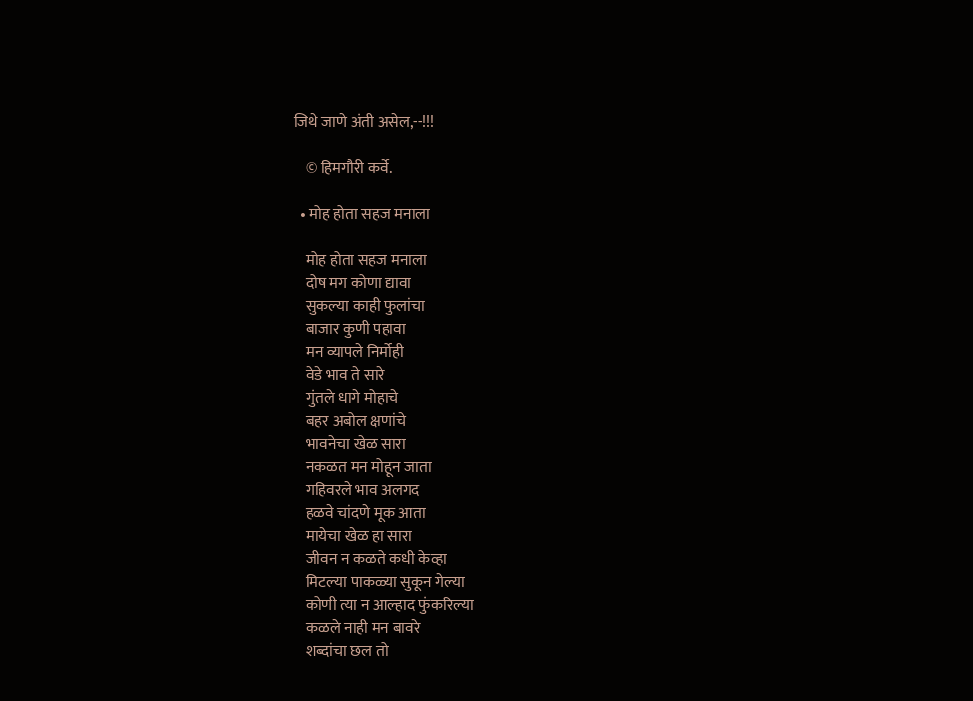जिथे जाणे अंती असेल,--!!!

    © हिमगौरी कर्वे.

  • मोह होता सहज मनाला

    मोह होता सहज मनाला
    दोष मग कोणा द्यावा
    सुकल्या काही फुलांचा
    बाजार कुणी पहावा
    मन व्यापले निर्मोही
    वेडे भाव ते सारे
    गुंतले धागे मोहाचे
    बहर अबोल क्षणांचे
    भावनेचा खेळ सारा
    नकळत मन मोहून जाता
    गहिवरले भाव अलगद
    हळवे चांदणे मूक आता
    मायेचा खेळ हा सारा
    जीवन न कळते कधी केव्हा
    मिटल्या पाकळ्या सुकून गेल्या
    कोणी त्या न आल्हाद फुंकरिल्या
    कळले नाही मन बावरे
    शब्दांचा छल तो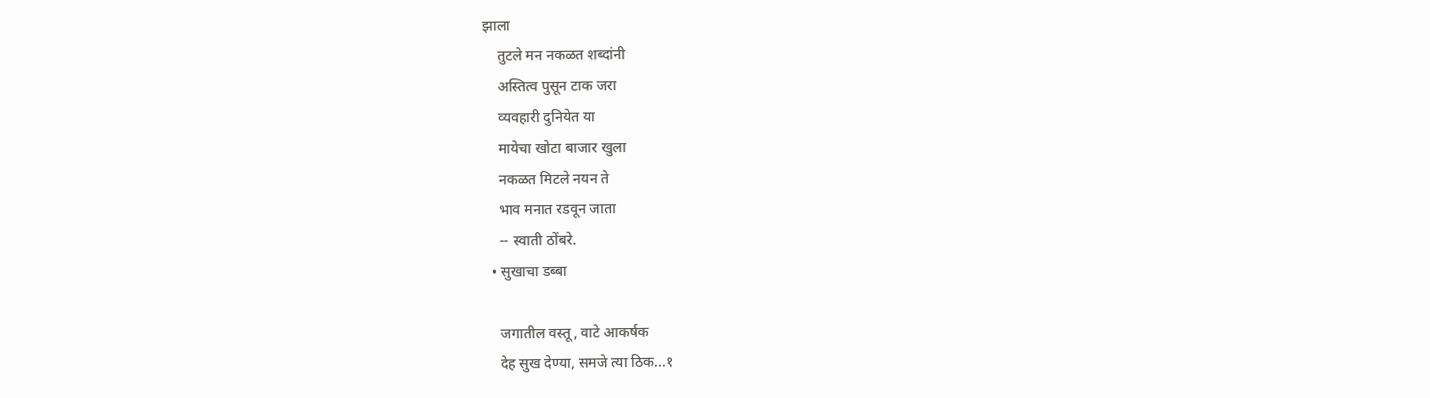झाला
    तुटले मन नकळत शब्दांनी
    अस्तित्व पुसून टाक जरा
    व्यवहारी दुनियेत या
    मायेचा खोटा बाजार खुला
    नकळत मिटले नयन ते
    भाव मनात रडवून जाता
    -- स्वाती ठोंबरे.
  • सुखाचा डब्बा

    जगातील वस्तू, वाटे आकर्षक
    देह सुख देण्या, समजे त्या ठिक...१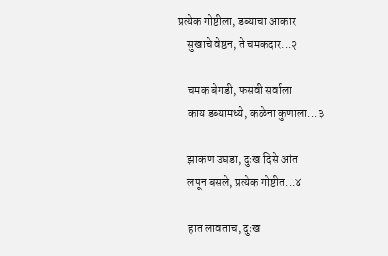प्रत्येक गोष्टीला, डब्याचा आकार
    सुखाचे वेष्ठन, ते चमकदार...२

    चमक बेगडी, फसवी सर्वाला
    काय डब्यामध्ये, कळेना कुणाला...३

    झाकण उघडा, दुःख दिसे आंत
    लपून बसले, प्रत्येक गोष्टीत...४

    हात लावताच, दुःख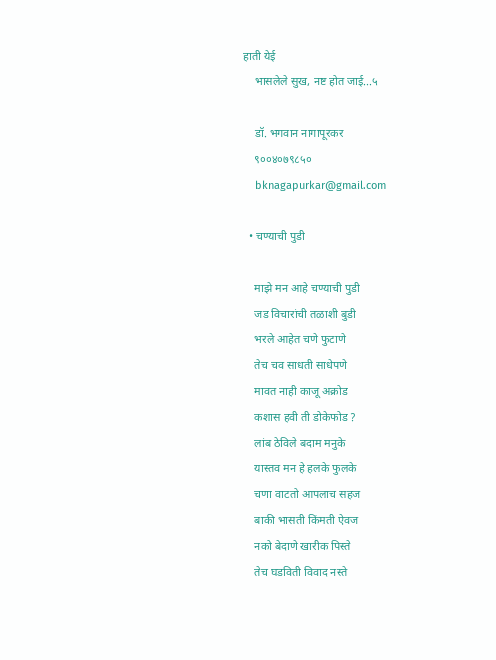हाती येई
    भासलेले सुख, नष्ट होत जाई...५

    डॉ. भगवान नागापूरकर
    ९००४०७९८५०
    bknagapurkar@gmail.com

  • चण्याची पुडी

    माझे मन आहे चण्याची पुडी
    जड विचारांची तळाशी बुडी
    भरले आहेत चणे फुटाणे
    तेच चव साधती साधेपणे
    मावत नाही काजू अक्रोड
    कशास हवी ती डोकेफोड ?
    लांब ठेविले बदाम मनुके
    यास्तव मन हे हलके फुलके
    चणा वाटतो आपलाच सहज
    बाकी भासती किंमती ऐवज
    नको बेदाणे खारीक पिस्ते
    तेच घडविती विवाद नस्ते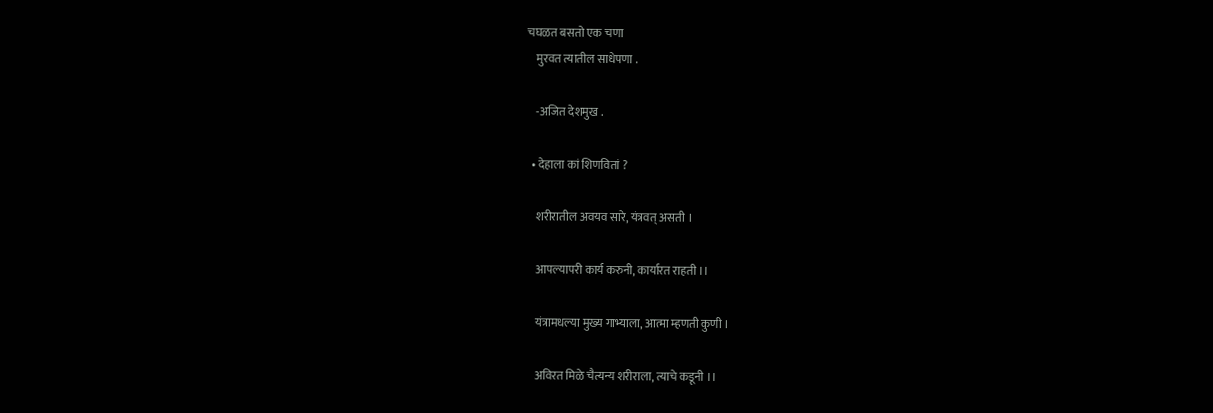चघळत बसतो एक चणा
    मुरवत त्यातील साधेपणा .

    -अजित देशमुख .

  • देहाला कां शिणवितां ?

    शरीरातील अवयव सारे, यंत्रवत् असती ।

    आपल्यापरी कार्य करुनी, कार्यारत राहती ।।

    यंत्रामधल्या मुख्य गाभ्याला, आत्मा म्हणती कुणी ।

    अविरत मिळे चैत्यन्य शरीराला, त्याचे कडूनी ।।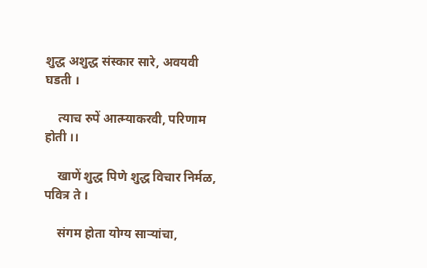शुद्ध अशुद्ध संस्कार सारे, अवयवी घडती ।

    त्याच रुपें आत्म्याकरवी, परिणाम होती ।।

    खाणें शुद्ध पिणे शुद्ध विचार निर्मळ, पवित्र ते ।

    संगम होता योग्य साऱ्यांचा,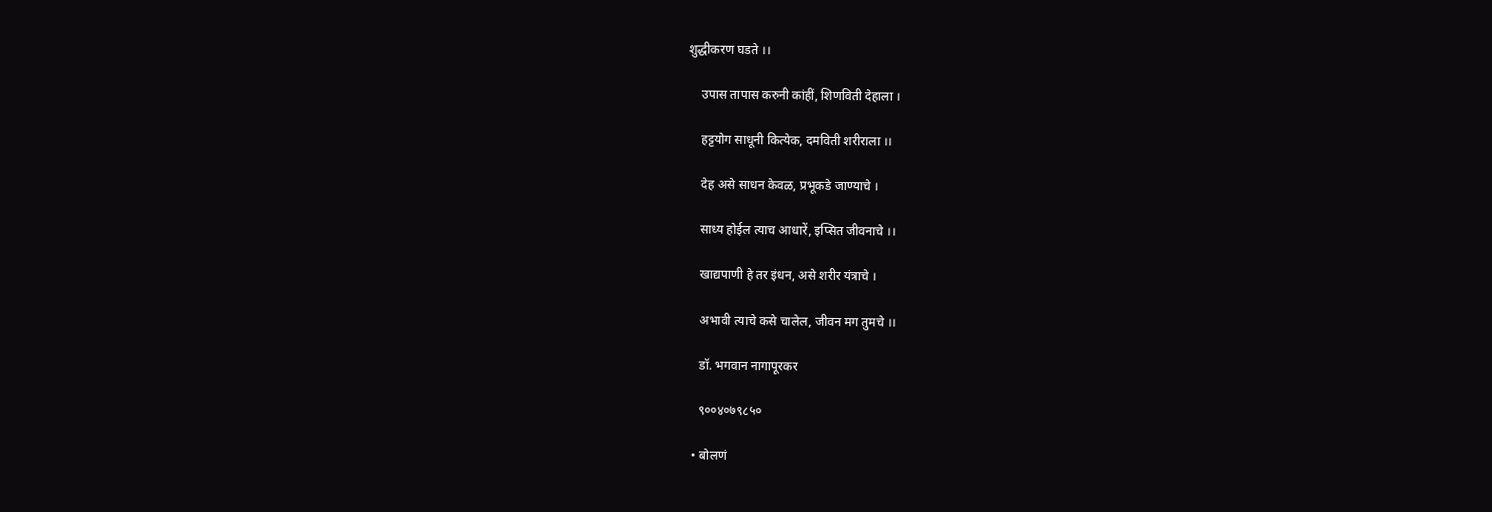शुद्धीकरण घडते ।।

    उपास तापास करुनी कांहीं, शिणविती देहाला ।

    हट्टयोग साधूनी कित्येक, दमविती शरीराला ।।

    देह असे साधन केवळ, प्रभूकडे जाण्याचे ।

    साध्य होईल त्याच आधारें, इप्सित जीवनाचे ।।

    खाद्यपाणी हे तर इंधन, असे शरीर यंत्राचे ।

    अभावी त्याचे कसे चालेल, जीवन मग तुमचे ।।

    डॉ. भगवान नागापूरकर

    ९००४०७९८५०

  • बोलणं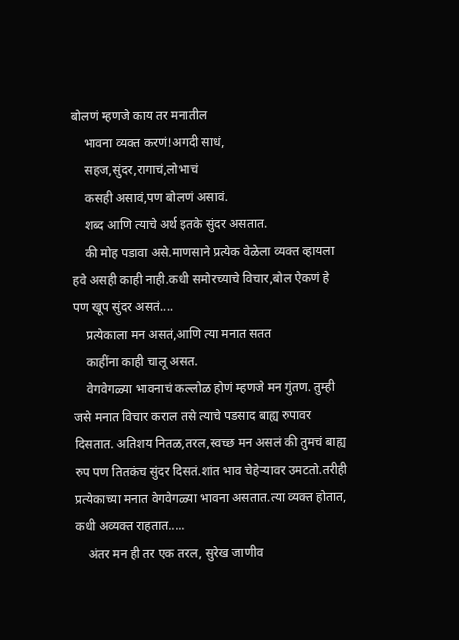बोलणं म्हणजे काय तर मनातील
    भावना व्यक्त करणं!अगदी साधं,
    सहज,सुंदर,रागाचं,लोभाचं
    कसही असावं,पण बोलणं असावं.
    शब्द आणि त्याचे अर्थ इतके सुंदर असतात.
    की मोह पडावा असे.माणसाने प्रत्येक वेळेला व्यक्त व्हायला हवे असही काही नाही.कधी समोरच्याचे विचार,बोल ऐकणं हे पण खूप सुंदर असतं....
    प्रत्येकाला मन असतं,आणि त्या मनात सतत
    काहींना काही चालू असत.
    वेगवेगळ्या भावनाचं कल्लोळ होणं म्हणजे मन गुंतण. तुम्ही जसे मनात विचार कराल तसे त्याचे पडसाद बाह्य रुपावर दिसतात. अतिशय नितळ,तरल,स्वच्छ मन असलं की तुमचं बाह्य रुप पण तितकंच सुंदर दिसतं.शांत भाव चेहेऱ्यावर उमटतो.तरीही प्रत्येकाच्या मनात वेगवेगळ्या भावना असतात.त्या व्यक्त होतात, कधी अव्यक्त राहतात.....
    अंतर मन ही तर एक तरल, सुरेख जाणीव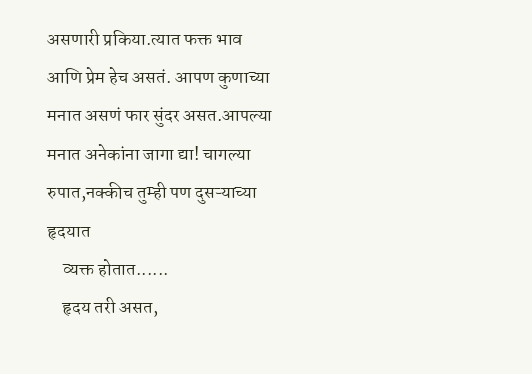असणारी प्रकिया.त्यात फक्त भाव आणि प्रेम हेच असतं. आपण कुणाच्या मनात असणं फार सुंदर असत.आपल्या मनात अनेकांना जागा द्या! चागल्या रुपात,नक्कीच तुम्ही पण दुसऱ्याच्या हृदयात
    व्यक्त होतात......
    हृदय तरी असत,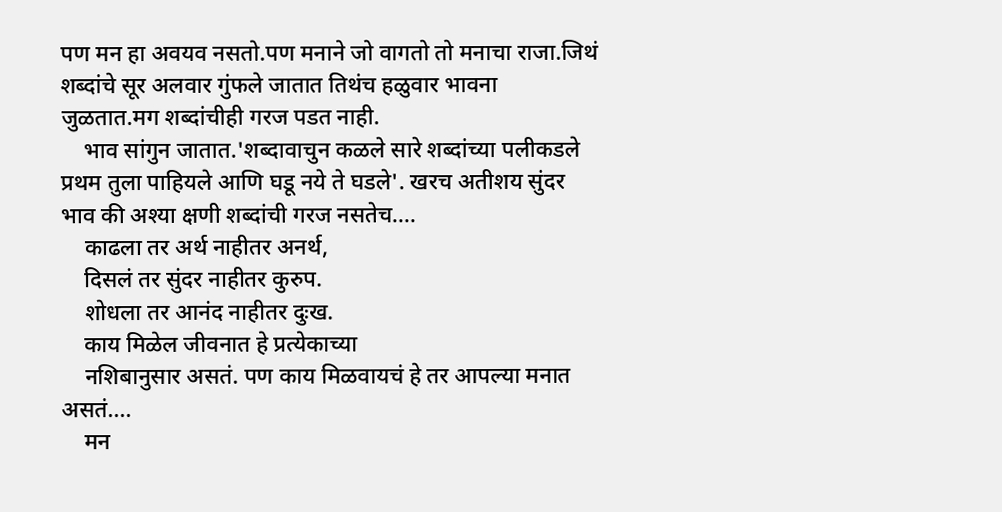पण मन हा अवयव नसतो.पण मनाने जो वागतो तो मनाचा राजा.जिथं शब्दांचे सूर अलवार गुंफले जातात तिथंच हळुवार भावना जुळतात.मग शब्दांचीही गरज पडत नाही.
    भाव सांगुन जातात.'शब्दावाचुन कळले सारे शब्दांच्या पलीकडले प्रथम तुला पाहियले आणि घडू नये ते घडले'. खरच अतीशय सुंदर भाव की अश्या क्षणी शब्दांची गरज नसतेच....
    काढला तर अर्थ नाहीतर अनर्थ,
    दिसलं तर सुंदर नाहीतर कुरुप.
    शोधला तर आनंद नाहीतर दुःख.
    काय मिळेल जीवनात हे प्रत्येकाच्या
    नशिबानुसार असतं. पण काय मिळवायचं हे तर आपल्या मनात असतं....
    मन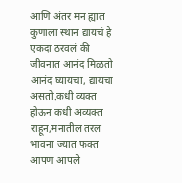आणि अंतर मन ह्यात कुणाला स्थान द्यायचं हे एकदा ठरवलं की जीवनात आनंद मिळतो आनंद घ्यायचा, द्यायचा असतो.कधी व्यक्त होऊन कधी अव्यक्त राहून,मनातील तरल भावना ज्यात फक्त आपण आपले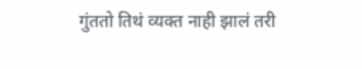गुंततो तिथं व्यक्त नाही झालं तरी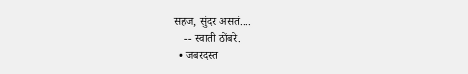सहज, सुंदर असतं....
    -- स्वाती ठोंबरे.
  • जबरदस्त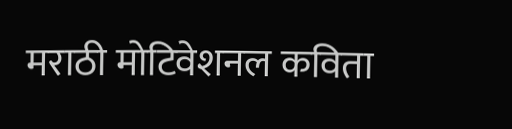मराठी मोटिवेशनल कविता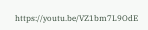https://youtu.be/VZ1bm7L9OdE